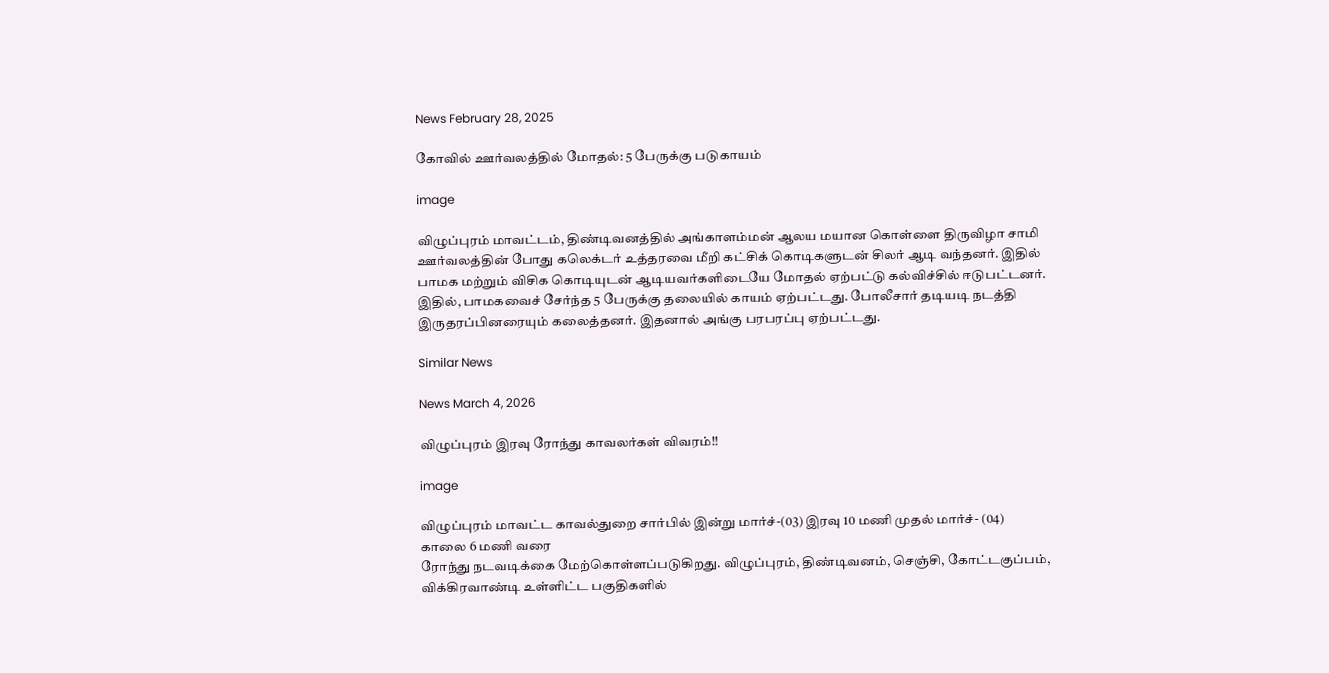News February 28, 2025

கோவில் ஊர்வலத்தில் மோதல்: 5 பேருக்கு படுகாயம்

image

விழுப்புரம் மாவட்டம், திண்டிவனத்தில் அங்காளம்மன் ஆலய மயான கொள்ளை திருவிழா சாமி ஊர்வலத்தின் போது கலெக்டர் உத்தரவை மீறி கட்சிக் கொடிகளுடன் சிலர் ஆடி வந்தனர். இதில் பாமக மற்றும் விசிக கொடியுடன் ஆடியவர்களிடையே மோதல் ஏற்பட்டு கல்விச்சில் ஈடுபட்டனர். இதில், பாமகவைச் சேர்ந்த 5 பேருக்கு தலையில் காயம் ஏற்பட்டது. போலீசார் தடியடி நடத்தி இருதரப்பினரையும் கலைத்தனர். இதனால் அங்கு பரபரப்பு ஏற்பட்டது.

Similar News

News March 4, 2026

விழுப்புரம் இரவு ரோந்து காவலர்கள் விவரம்!!

image

விழுப்புரம் மாவட்ட காவல்துறை சார்பில் இன்று மார்ச்-(03) இரவு 10 மணி முதல் மார்ச்- (04)
காலை 6 மணி வரை
ரோந்து நடவடிக்கை மேற்கொள்ளப்படுகிறது. விழுப்புரம், திண்டிவனம், செஞ்சி, கோட்டகுப்பம், விக்கிரவாண்டி உள்ளிட்ட பகுதிகளில்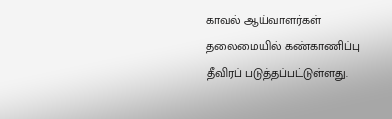காவல் ஆய்வாளர்கள் தலைமையில் கண்காணிப்பு தீவிரப் படுத்தப்பட்டுள்ளது.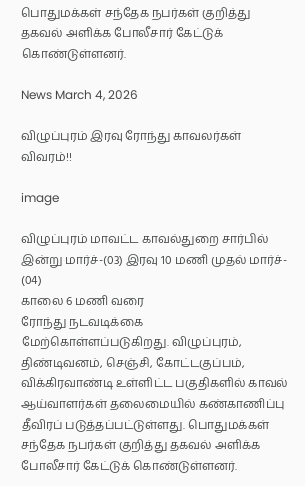பொதுமக்கள் சந்தேக நபர்கள் குறித்து தகவல் அளிக்க போலீசார் கேட்டுக் கொண்டுள்ளனர்.

News March 4, 2026

விழுப்புரம் இரவு ரோந்து காவலர்கள் விவரம்!!

image

விழுப்புரம் மாவட்ட காவல்துறை சார்பில் இன்று மார்ச்-(03) இரவு 10 மணி முதல் மார்ச்- (04)
காலை 6 மணி வரை
ரோந்து நடவடிக்கை மேற்கொள்ளப்படுகிறது. விழுப்புரம், திண்டிவனம், செஞ்சி, கோட்டகுப்பம், விக்கிரவாண்டி உள்ளிட்ட பகுதிகளில் காவல் ஆய்வாளர்கள் தலைமையில் கண்காணிப்பு தீவிரப் படுத்தப்பட்டுள்ளது. பொதுமக்கள் சந்தேக நபர்கள் குறித்து தகவல் அளிக்க போலீசார் கேட்டுக் கொண்டுள்ளனர்.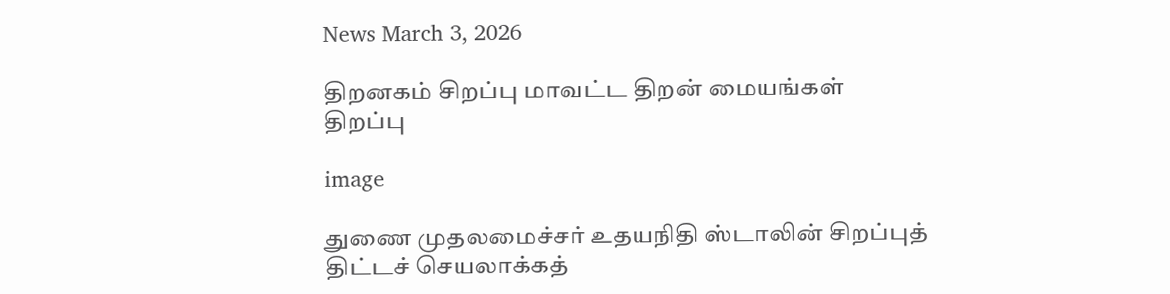News March 3, 2026

திறனகம் சிறப்பு மாவட்ட திறன் மையங்கள் திறப்பு

image

துணை முதலமைச்சர் உதயநிதி ஸ்டாலின் சிறப்புத் திட்டச் செயலாக்கத்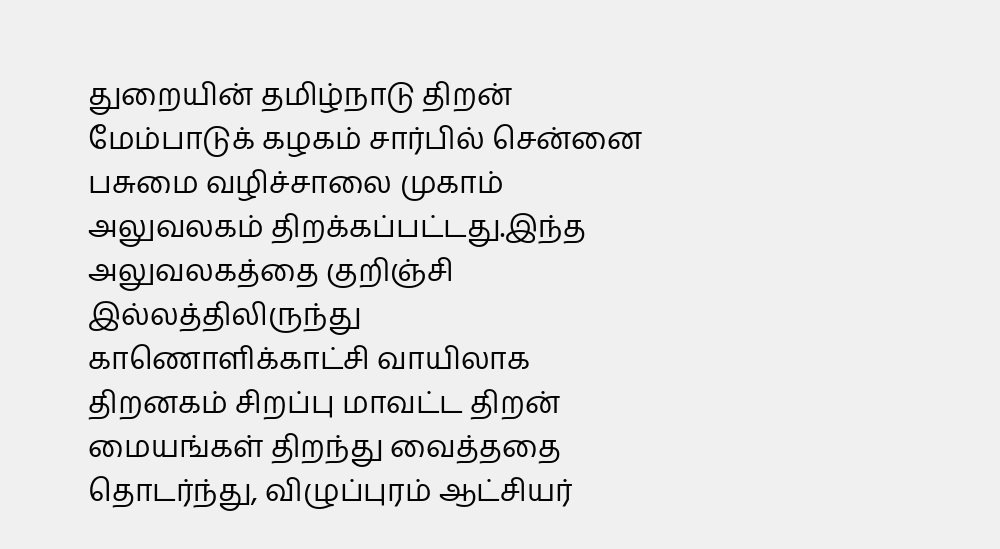துறையின் தமிழ்நாடு திறன் மேம்பாடுக் கழகம் சார்பில் சென்னை பசுமை வழிச்சாலை முகாம் அலுவலகம் திறக்கப்பட்டது.இந்த அலுவலகத்தை குறிஞ்சி இல்லத்திலிருந்து காணொளிக்காட்சி வாயிலாக திறனகம் சிறப்பு மாவட்ட திறன் மையங்கள் திறந்து வைத்ததை தொடர்ந்து, விழுப்புரம் ஆட்சியர்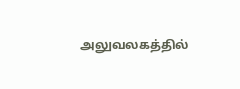அலுவலகத்தில்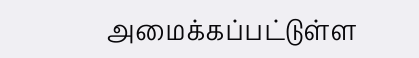அமைக்கப்பட்டுள்ள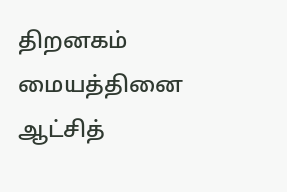திறனகம் மையத்தினை ஆட்சித்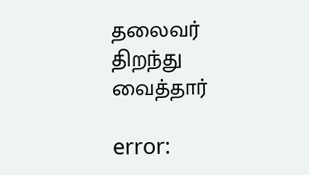தலைவர் திறந்து வைத்தார்

error: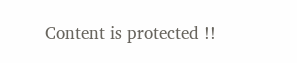Content is protected !!